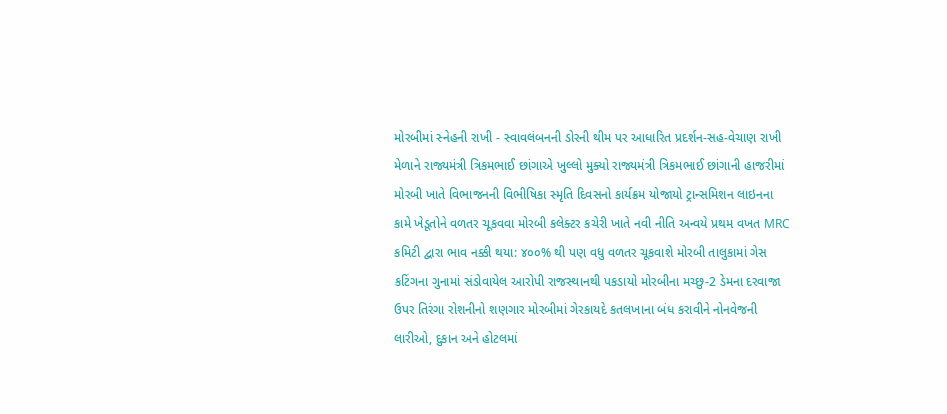મોરબીમાં સ્નેહની રાખી - સ્વાવલંબનની ડોરની થીમ પર આધારિત પ્રદર્શન-સહ-વેચાણ રાખી મેળાને રાજ્યમંત્રી ત્રિકમભાઈ છાંગાએ ખુલ્લો મુક્યો રાજ્યમંત્રી ત્રિકમભાઈ છાંગાની હાજરીમાં મોરબી ખાતે વિભાજનની વિભીષિકા સ્મૃતિ દિવસનો કાર્યક્રમ યોજાયો ટ્રાન્સમિશન લાઇનના કામે ખેડૂતોને વળતર ચૂકવવા મોરબી કલેક્ટર કચેરી ખાતે નવી નીતિ અન્વયે પ્રથમ વખત MRC કમિટી દ્વારા ભાવ નક્કી થયા: ૪૦૦% થી પણ વધુ વળતર ચૂકવાશે મોરબી તાલુકામાં ગેસ કટિંગના ગુનામાં સંડોવાયેલ આરોપી રાજસ્થાનથી પકડાયો મોરબીના મચ્છુ-2 ડેમના દરવાજા ઉપર તિરંગા રોશનીનો શણગાર મોરબીમાં ગેરકાયદે કતલખાના બંધ કરાવીને નોનવેજની લારીઓ, દુકાન અને હોટલમાં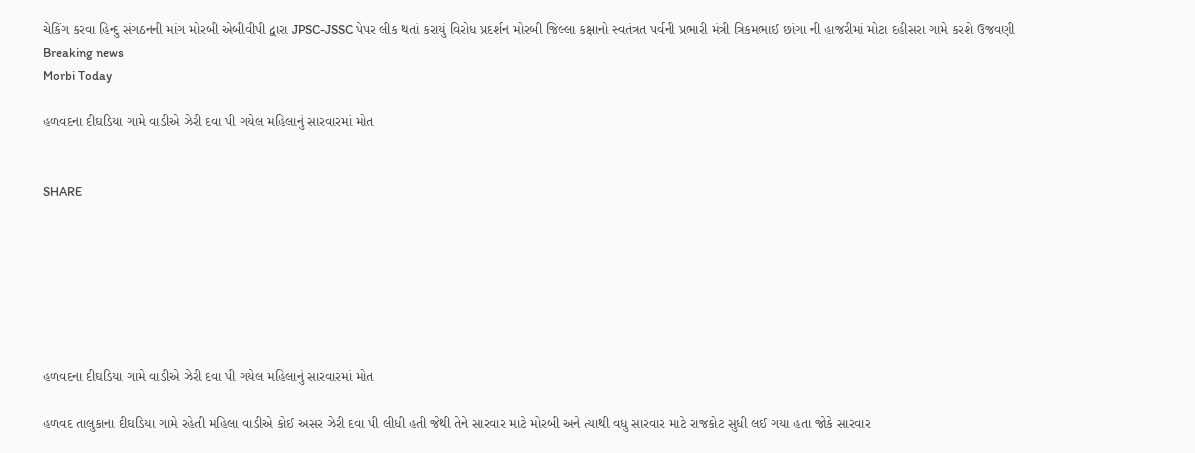ચેકિંગ કરવા હિન્દુ સંગઠનની માંગ મોરબી એબીવીપી દ્વારા JPSC-JSSC પેપર લીક થતાં કરાયું વિરોધ પ્રદર્શન મોરબી જિલ્લા કક્ષાનો સ્વતંત્રત પર્વની પ્રભારી મંત્રી ત્રિકમભાઈ છાંગા ની હાજરીમાં મોટા દહીસરા ગામે કરશે ઉજવણી
Breaking news
Morbi Today

હળવદના દીઘડિયા ગામે વાડીએ ઝેરી દવા પી ગયેલ મહિલાનું સારવારમાં મોત


SHARE







હળવદના દીઘડિયા ગામે વાડીએ ઝેરી દવા પી ગયેલ મહિલાનું સારવારમાં મોત

હળવદ તાલુકાના દીઘડિયા ગામે રહેતી મહિલા વાડીએ કોઈ અસર ઝેરી દવા પી લીધી હતી જેથી તેને સારવાર માટે મોરબી અને ત્યાથી વધુ સારવાર માટે રાજકોટ સુધી લઈ ગયા હતા જોકે સારવાર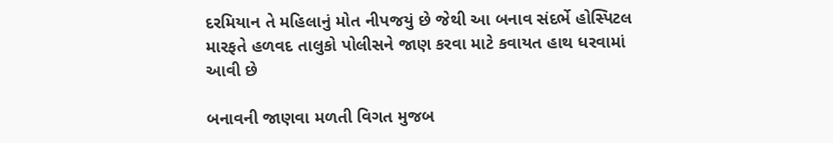દરમિયાન તે મહિલાનું મોત નીપજયું છે જેથી આ બનાવ સંદર્ભે હોસ્પિટલ મારફતે હળવદ તાલુકો પોલીસને જાણ કરવા માટે કવાયત હાથ ધરવામાં આવી છે

બનાવની જાણવા મળતી વિગત મુજબ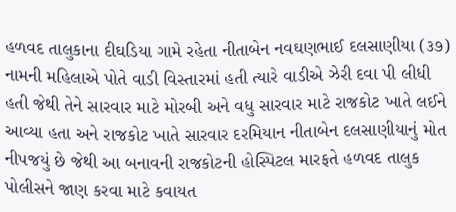હળવદ તાલુકાના દીઘડિયા ગામે રહેતા નીતાબેન નવઘણભાઈ દલસાણીયા (૩૭) નામની મહિલાએ પોતે વાડી વિસ્તારમાં હતી ત્યારે વાડીએ ઝેરી દવા પી લીધી હતી જેથી તેને સારવાર માટે મોરબી અને વધુ સારવાર માટે રાજકોટ ખાતે લઈને આવ્યા હતા અને રાજકોટ ખાતે સારવાર દરમિયાન નીતાબેન દલસાણીયાનું મોત નીપજયું છે જેથી આ બનાવની રાજકોટની હોસ્પિટલ મારફતે હળવદ તાલુક પોલીસને જાણ કરવા માટે કવાયત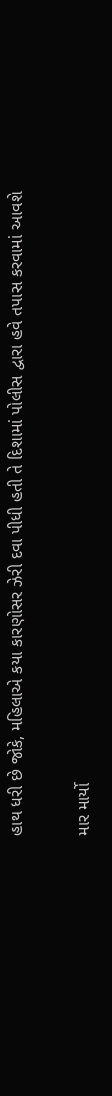હાથ ધરી છે જોકે, મહિલાએ કયા કારણોસર ઝેરી દવા પીધી હતી તે દિશામાં પોલીસ દ્વારા હવે તપાસ કરવામાં આવશે

માર માર્યો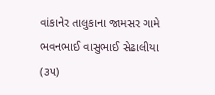વાંકાનેર તાલુકાના જામસર ગામે ભવનભાઈ વાસુભાઈ સેઢાલીયા (૩૫)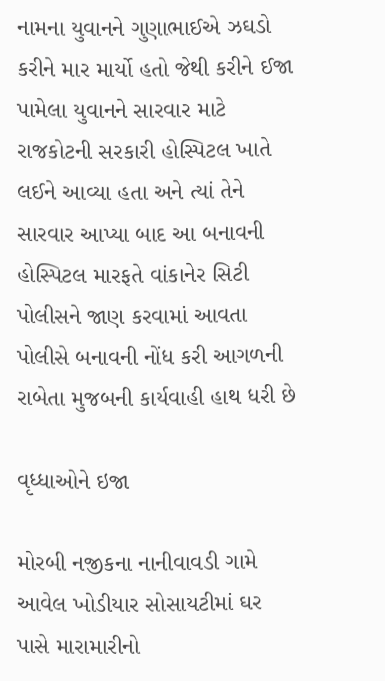નામના યુવાનને ગુણાભાઈએ ઝઘડો કરીને માર માર્યો હતો જેથી કરીને ઈજા પામેલા યુવાનને સારવાર માટે રાજકોટની સરકારી હોસ્પિટલ ખાતે લઈને આવ્યા હતા અને ત્યાં તેને સારવાર આપ્યા બાદ આ બનાવની હોસ્પિટલ મારફતે વાંકાનેર સિટી પોલીસને જાણ કરવામાં આવતા પોલીસે બનાવની નોંધ કરી આગળની રાબેતા મુજબની કાર્યવાહી હાથ ધરી છે

વૃધ્ધાઓને ઇજા

મોરબી નજીકના નાનીવાવડી ગામે આવેલ ખોડીયાર સોસાયટીમાં ઘર પાસે મારામારીનો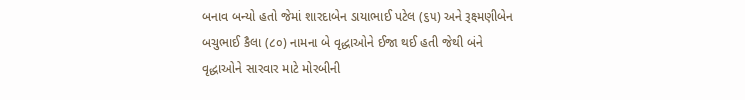બનાવ બન્યો હતો જેમાં શારદાબેન ડાયાભાઈ પટેલ (૬૫) અને રૂક્ષ્મણીબેન બચુભાઈ કૈલા (૮૦) નામના બે વૃદ્ધાઓને ઈજા થઈ હતી જેથી બંને વૃદ્ધાઓને સારવાર માટે મોરબીની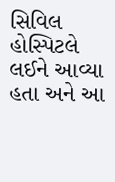સિવિલ હોસ્પિટલે લઈને આવ્યા હતા અને આ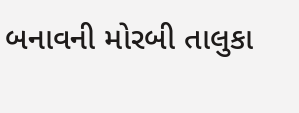બનાવની મોરબી તાલુકા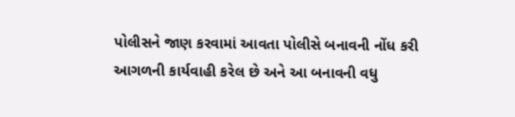પોલીસને જાણ કરવામાં આવતા પોલીસે બનાવની નોંધ કરી આગળની કાર્યવાહી કરેલ છે અને આ બનાવની વધુ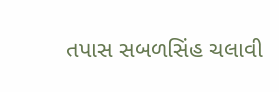તપાસ સબળસિંહ ચલાવી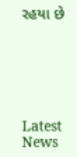રહયા છે






Latest News